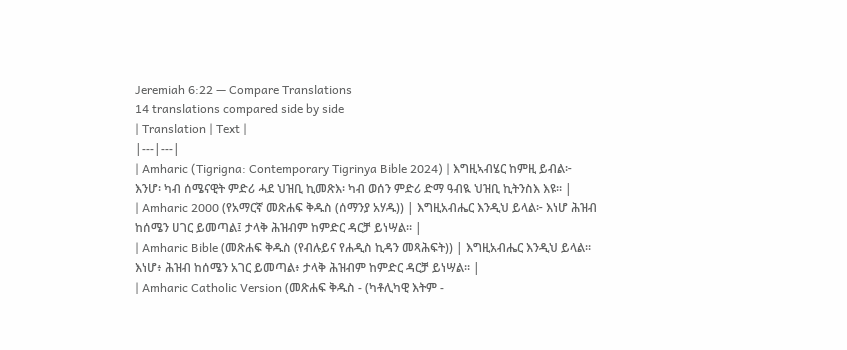Jeremiah 6:22 — Compare Translations
14 translations compared side by side
| Translation | Text |
|---|---|
| Amharic (Tigrigna: Contemporary Tigrinya Bible 2024) | እግዚኣብሄር ከምዚ ይብል፦ እንሆ፡ ካብ ሰሜናዊት ምድሪ ሓደ ህዝቢ ኪመጽእ፡ ካብ ወሰን ምድሪ ድማ ዓብዪ ህዝቢ ኪትንስእ እዩ። |
| Amharic 2000 (የአማርኛ መጽሐፍ ቅዱስ (ሰማንያ አሃዱ)) | እግዚአብሔር እንዲህ ይላል፦ እነሆ ሕዝብ ከሰሜን ሀገር ይመጣል፤ ታላቅ ሕዝብም ከምድር ዳርቻ ይነሣል። |
| Amharic Bible (መጽሐፍ ቅዱስ (የብሉይና የሐዲስ ኪዳን መጻሕፍት)) | እግዚአብሔር እንዲህ ይላል። እነሆ፥ ሕዝብ ከሰሜን አገር ይመጣል፥ ታላቅ ሕዝብም ከምድር ዳርቻ ይነሣል። |
| Amharic Catholic Version (መጽሐፍ ቅዱስ - (ካቶሊካዊ እትም -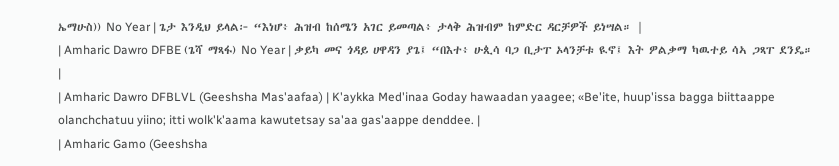ኤማሁስ)) No Year | ጌታ እንዲህ ይላል፦ “እነሆ፥ ሕዝብ ከሰሜን አገር ይመጣል፥ ታላቅ ሕዝብም ከምድር ዳርቻዎች ይነሣል። |
| Amharic Dawro DFBE (ጌሻ ማጻፋ) No Year | ቃይካ መና ጎዳይ ሀዋዳን ያጌ፤ “በእተ፥ ሁጲሳ ባጋ ቢታፐ ኦላንቻቱ ዪኖ፤ እት ዎልቃማ ካዉተይ ሳኣ ጋጻፐ ደንዴ። |
| Amharic Dawro DFBLVL (Geeshsha Mas'aafaa) | K'aykka Med'inaa Goday hawaadan yaagee; «Be'ite, huup'issa bagga biittaappe olanchchatuu yiino; itti wolk'k'aama kawutetsay sa'aa gas'aappe denddee. |
| Amharic Gamo (Geeshsha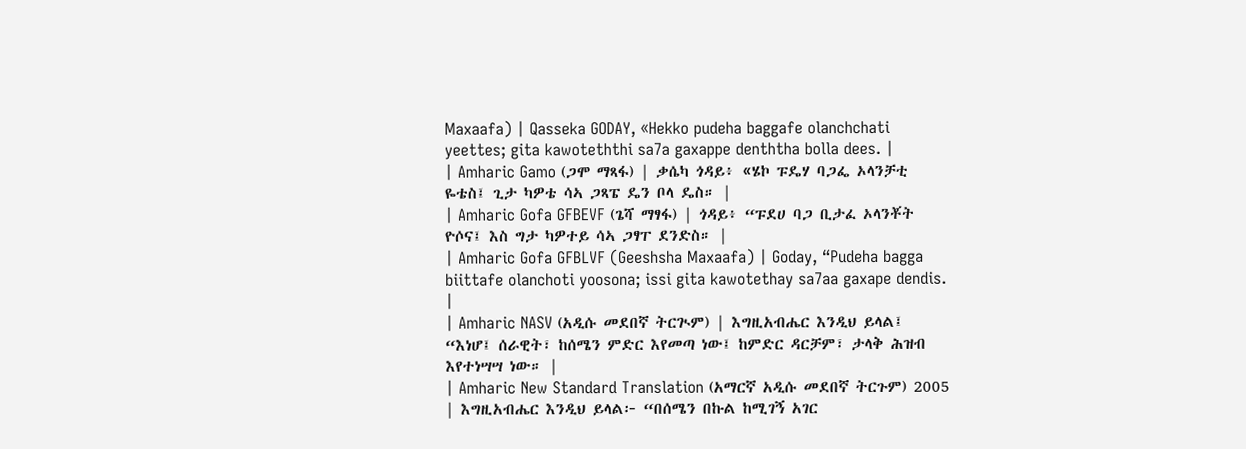Maxaafa) | Qasseka GODAY, «Hekko pudeha baggafe olanchchati yeettes; gita kawoteththi sa7a gaxappe denththa bolla dees. |
| Amharic Gamo (ጋሞ ማጻፋ) | ቃሴካ ጎዳይ፥ «ሄኮ ፑዴሃ ባጋፌ ኦላንቻቲ ዬቴስ፤ ጊታ ካዎቴ ሳኣ ጋጻፔ ዴን ቦላ ዴስ። |
| Amharic Gofa GFBEVF (ጌሻ ማፃፋ) | ጎዳይ፥ “ፑደሀ ባጋ ቢታፈ ኦላንቾት ዮሶና፤ እስ ግታ ካዎተይ ሳኣ ጋፃፐ ደንድስ። |
| Amharic Gofa GFBLVF (Geeshsha Maxaafa) | Goday, “Pudeha bagga biittafe olanchoti yoosona; issi gita kawotethay sa7aa gaxape dendis. |
| Amharic NASV (አዲሱ መደበኛ ትርጒም) | እግዚአብሔር እንዲህ ይላል፤ “እነሆ፤ ሰራዊት፣ ከሰሜን ምድር እየመጣ ነው፤ ከምድር ዳርቻም፣ ታላቅ ሕዝብ እየተነሣሣ ነው። |
| Amharic New Standard Translation (አማርኛ አዲሱ መደበኛ ትርጉም) 2005 | እግዚአብሔር እንዲህ ይላል፦ “በሰሜን በኩል ከሚገኝ አገር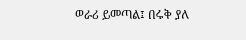ወራሪ ይመጣል፤ በሩቅ ያለ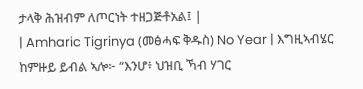ታላቅ ሕዝብም ለጦርነት ተዘጋጅቶአል፤ |
| Amharic Tigrinya (መፅሓፍ ቅዱስ) No Year | እግዚኣብሄር ከምዙይ ይብል ኣሎ፦ “እንሆ፥ ህዝቢ ኻብ ሃገር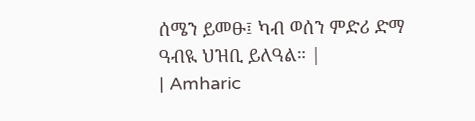ሰሜን ይመፁ፤ ካብ ወሰን ምድሪ ድማ ዓብዪ ህዝቢ ይለዓል። |
| Amharic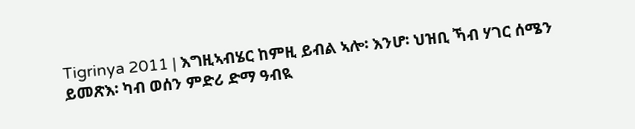Tigrinya 2011 | እግዚኣብሄር ከምዚ ይብል ኣሎ፡ እንሆ፡ ህዝቢ ኻብ ሃገር ሰሜን ይመጽእ፡ ካብ ወሰን ምድሪ ድማ ዓብዪ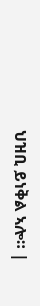ህዝቢ ይነቅል ኣሎ። |